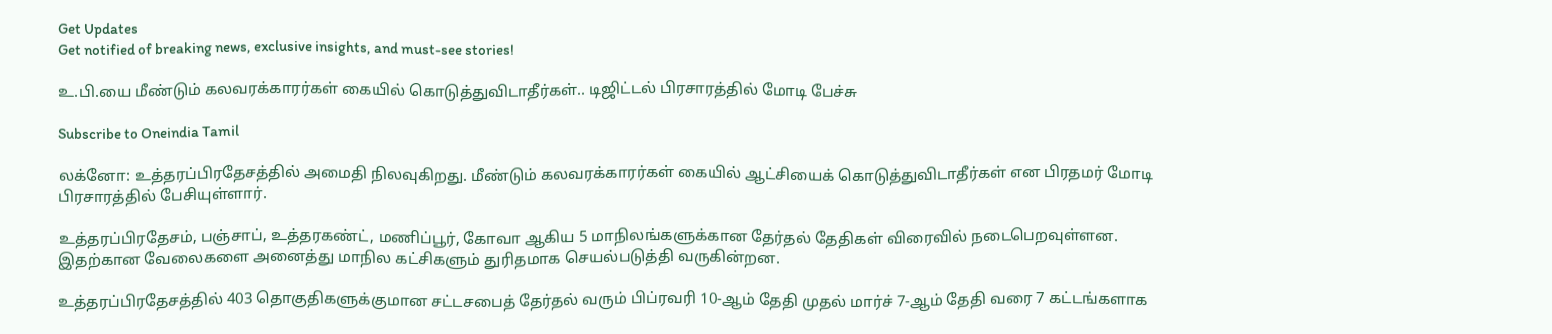Get Updates
Get notified of breaking news, exclusive insights, and must-see stories!

உ.பி.யை மீண்டும் கலவரக்காரர்கள் கையில் கொடுத்துவிடாதீர்கள்.. டிஜிட்டல் பிரசாரத்தில் மோடி பேச்சு

Subscribe to Oneindia Tamil

லக்னோ: உத்தரப்பிரதேசத்தில் அமைதி நிலவுகிறது. மீண்டும் கலவரக்காரர்கள் கையில் ஆட்சியைக் கொடுத்துவிடாதீர்கள் என பிரதமர் மோடி பிரசாரத்தில் பேசியுள்ளார்.

உத்தரப்பிரதேசம், பஞ்சாப், உத்தரகண்ட், மணிப்பூர், கோவா ஆகிய 5 மாநிலங்களுக்கான தேர்தல் தேதிகள் விரைவில் நடைபெறவுள்ளன. இதற்கான வேலைகளை அனைத்து மாநில கட்சிகளும் துரிதமாக செயல்படுத்தி வருகின்றன.

உத்தரப்பிரதேசத்தில் 403 தொகுதிகளுக்குமான சட்டசபைத் தேர்தல் வரும் பிப்ரவரி 10-ஆம் தேதி முதல் மார்ச் 7-ஆம் தேதி வரை 7 கட்டங்களாக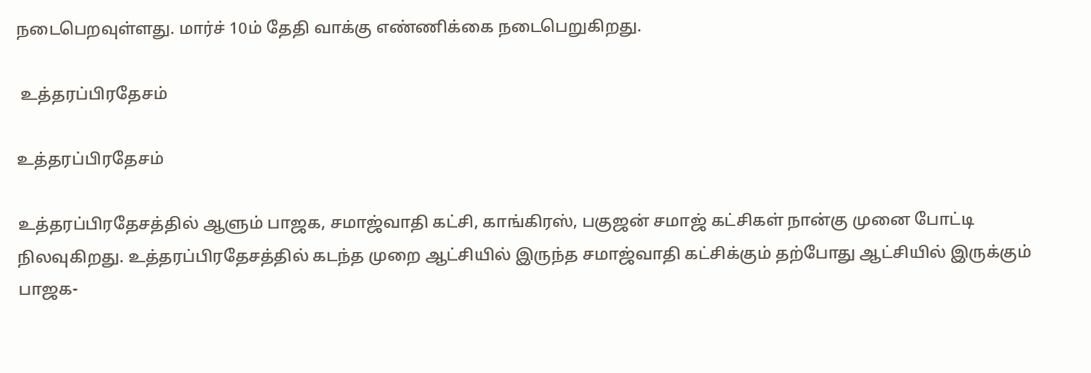நடைபெறவுள்ளது. மார்ச் 10ம் தேதி வாக்கு எண்ணிக்கை நடைபெறுகிறது.

 உத்தரப்பிரதேசம்

உத்தரப்பிரதேசம்

உத்தரப்பிரதேசத்தில் ஆளும் பாஜக, சமாஜ்வாதி கட்சி, காங்கிரஸ், பகுஜன் சமாஜ் கட்சிகள் நான்கு முனை போட்டி நிலவுகிறது. உத்தரப்பிரதேசத்தில் கடந்த முறை ஆட்சியில் இருந்த சமாஜ்வாதி கட்சிக்கும் தற்போது ஆட்சியில் இருக்கும் பாஜக-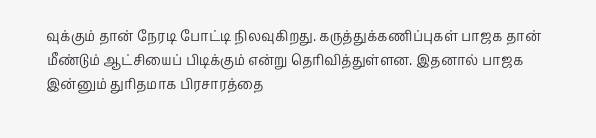வுக்கும் தான் நேரடி போட்டி நிலவுகிறது. கருத்துக்கணிப்புகள் பாஜக தான் மீண்டும் ஆட்சியைப் பிடிக்கும் என்று தெரிவித்துள்ளன. இதனால் பாஜக இன்னும் துரிதமாக பிரசாரத்தை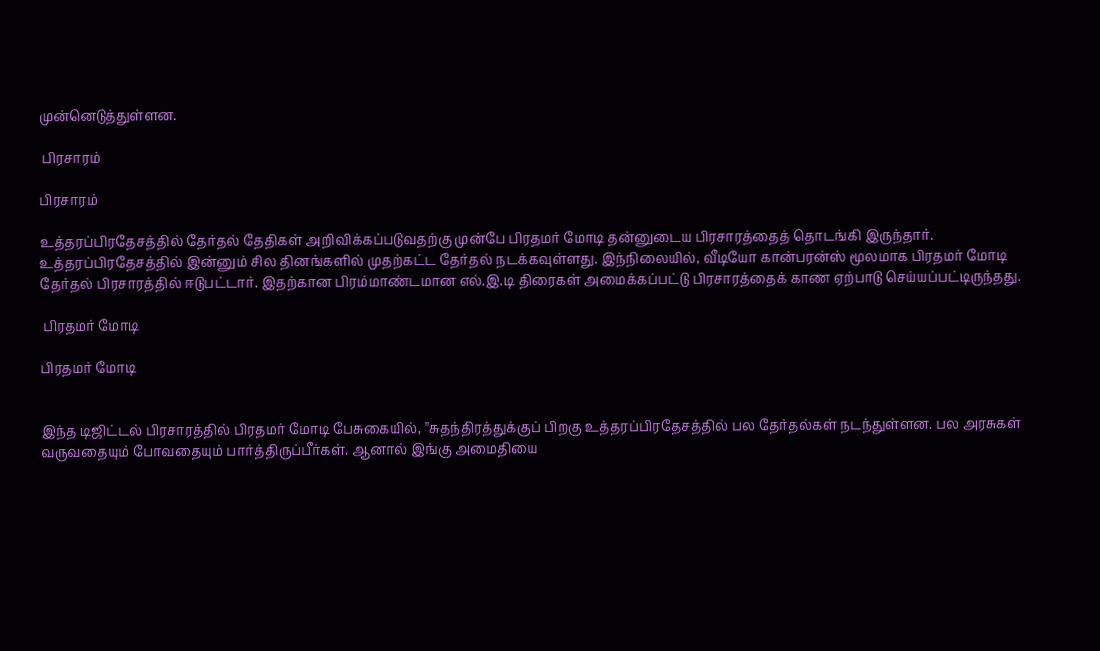முன்னெடுத்துள்ளன.

 பிரசாரம்

பிரசாரம்

உத்தரப்பிரதேசத்தில் தேர்தல் தேதிகள் அறிவிக்கப்படுவதற்கு முன்பே பிரதமர் மோடி தன்னுடைய பிரசாரத்தைத் தொடங்கி இருந்தார். உத்தரப்பிரதேசத்தில் இன்னும் சில தினங்களில் முதற்கட்ட தேர்தல் நடக்கவுள்ளது. இந்நிலையில், வீடியோ கான்பரன்ஸ் மூலமாக பிரதமர் மோடி தேர்தல் பிரசாரத்தில் ஈடுபட்டார். இதற்கான பிரம்மாண்டமான எல்.இ.டி திரைகள் அமைக்கப்பட்டு பிரசாரத்தைக் காண ஏற்பாடு செய்யப்பட்டிருந்தது.

 பிரதமர் மோடி

பிரதமர் மோடி


இந்த டிஜிட்டல் பிரசாரத்தில் பிரதமர் மோடி பேசுகையில், ''சுதந்திரத்துக்குப் பிறகு உத்தரப்பிரதேசத்தில் பல தேர்தல்கள் நடந்துள்ளன. பல அரசுகள் வருவதையும் போவதையும் பார்த்திருப்பீர்கள். ஆனால் இங்கு அமைதியை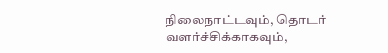நிலைநாட்டவும், தொடர் வளர்ச்சிக்காகவும்,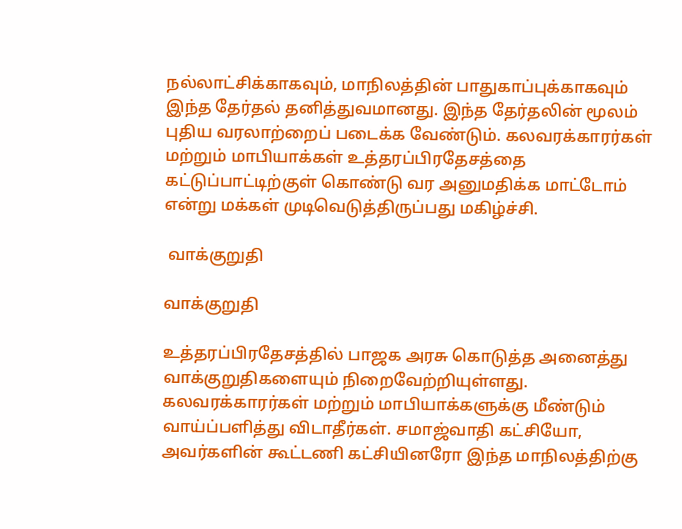நல்லாட்சிக்காகவும், மாநிலத்தின் பாதுகாப்புக்காகவும் இந்த தேர்தல் தனித்துவமானது. இந்த தேர்தலின் மூலம் புதிய வரலாற்றைப் படைக்க வேண்டும். கலவரக்காரர்கள் மற்றும் மாபியாக்கள் உத்தரப்பிரதேசத்தை கட்டுப்பாட்டிற்குள் கொண்டு வர அனுமதிக்க மாட்டோம் என்று மக்கள் முடிவெடுத்திருப்பது மகிழ்ச்சி.

 வாக்குறுதி

வாக்குறுதி

உத்தரப்பிரதேசத்தில் பாஜக அரசு கொடுத்த அனைத்து வாக்குறுதிகளையும் நிறைவேற்றியுள்ளது. கலவரக்காரர்கள் மற்றும் மாபியாக்களுக்கு மீண்டும் வாய்ப்பளித்து விடாதீர்கள். சமாஜ்வாதி கட்சியோ, அவர்களின் கூட்டணி கட்சியினரோ இந்த மாநிலத்திற்கு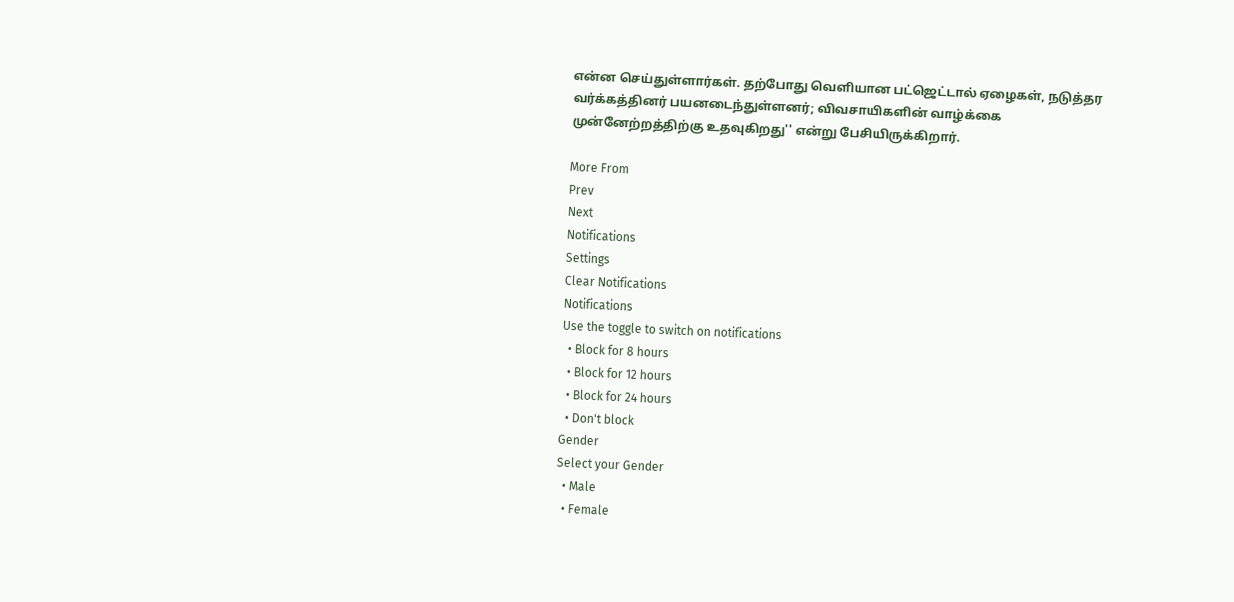என்ன செய்துள்ளார்கள். தற்போது வெளியான பட்ஜெட்டால் ஏழைகள், நடுத்தர வர்க்கத்தினர் பயனடைந்துள்ளனர்; விவசாயிகளின் வாழ்க்கை முன்னேற்றத்திற்கு உதவுகிறது'' என்று பேசியிருக்கிறார்.

More From
Prev
Next
Notifications
Settings
Clear Notifications
Notifications
Use the toggle to switch on notifications
  • Block for 8 hours
  • Block for 12 hours
  • Block for 24 hours
  • Don't block
Gender
Select your Gender
  • Male
  • Female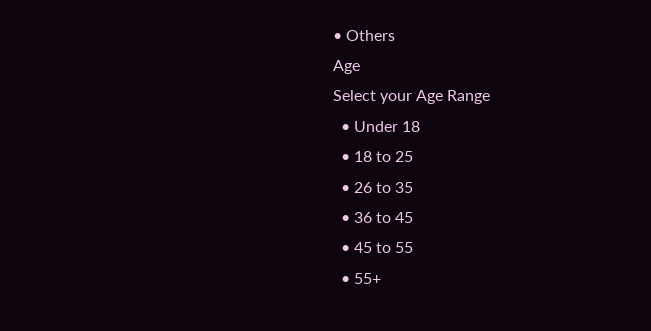• Others
Age
Select your Age Range
  • Under 18
  • 18 to 25
  • 26 to 35
  • 36 to 45
  • 45 to 55
  • 55+